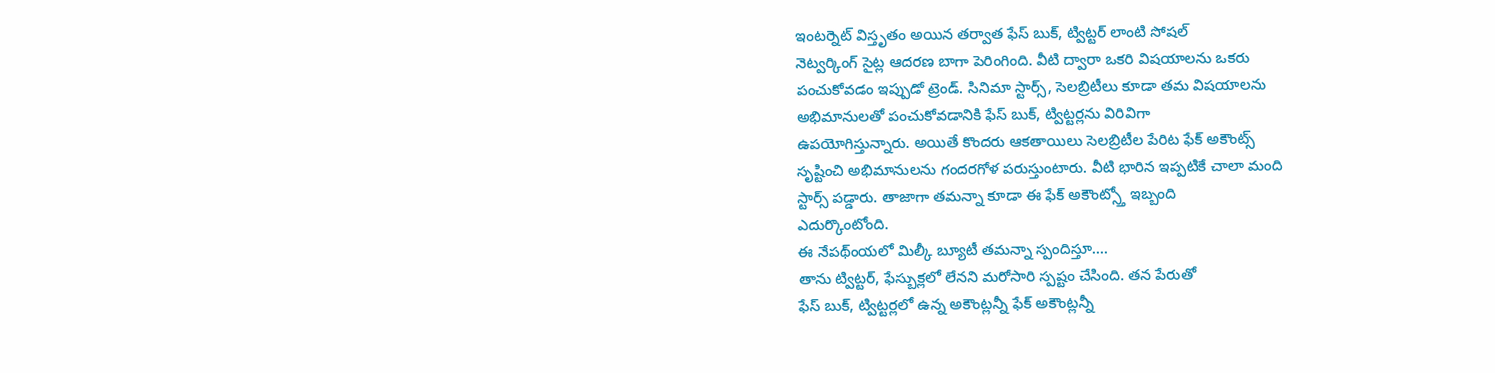ఇంటర్నెట్ విస్తృతం అయిన తర్వాత ఫేస్ బుక్, ట్విట్టర్ లాంటి సోషల్
నెట్వర్కింగ్ సైట్ల ఆదరణ బాగా పెరింగింది. వీటి ద్వారా ఒకరి విషయాలను ఒకరు
పంచుకోవడం ఇప్పుడో ట్రెండ్. సినిమా స్టార్స్, సెలబ్రిటీలు కూడా తమ విషయాలను
అభిమానులతో పంచుకోవడానికి ఫేస్ బుక్, ట్విట్టర్లను విరివిగా
ఉపయోగిస్తున్నారు. అయితే కొందరు ఆకతాయిలు సెలబ్రిటీల పేరిట ఫేక్ అకౌంట్స్
సృష్టించి అభిమానులను గందరగోళ పరుస్తుంటారు. వీటి భారిన ఇప్పటికే చాలా మంది
స్టార్స్ పడ్డారు. తాజాగా తమన్నా కూడా ఈ ఫేక్ అకౌంట్స్తో ఇబ్బంది
ఎదుర్కొంటోంది.
ఈ నేపథ్ంయలో మిల్కీ బ్యూటీ తమన్నా స్పందిస్తూ....
తాను ట్విట్టర్, ఫేస్బుక్లలో లేనని మరోసారి స్పష్టం చేసింది. తన పేరుతో
ఫేస్ బుక్, ట్విట్టర్లలో ఉన్న అకౌంట్లన్నీ ఫేక్ అకౌంట్లన్నీ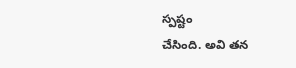స్పష్టం
చేసింది. అవి తన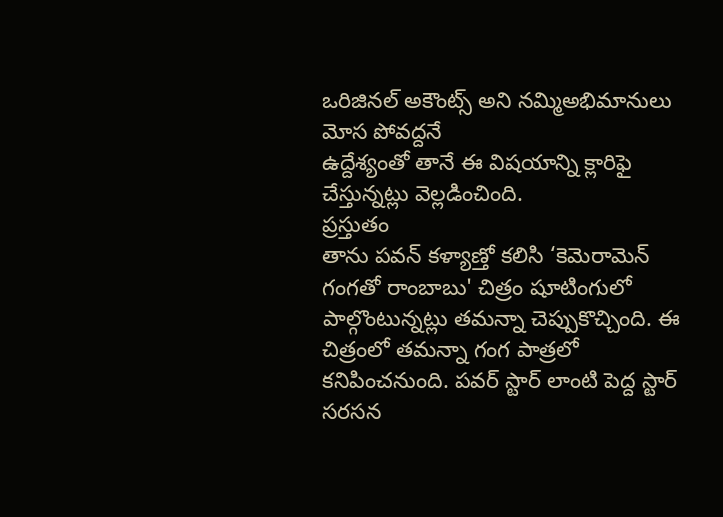ఒరిజినల్ అకౌంట్స్ అని నమ్మిఅభిమానులు మోస పోవద్దనే
ఉద్దేశ్యంతో తానే ఈ విషయాన్ని క్లారిఫై చేస్తున్నట్లు వెల్లడించింది.
ప్రస్తుతం
తాను పవన్ కళ్యాణ్తో కలిసి ‘కెమెరామెన్ గంగతో రాంబాబు' చిత్రం షూటింగులో
పాల్గొంటున్నట్లు తమన్నా చెప్పుకొచ్చింది. ఈ చిత్రంలో తమన్నా గంగ పాత్రలో
కనిపించనుంది. పవర్ స్టార్ లాంటి పెద్ద స్టార్ సరసన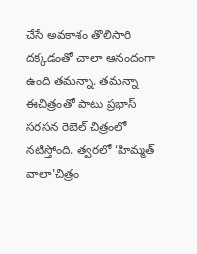చేసే అవకాశం తొలిసారి
దక్కడంతో చాలా ఆనందంగా ఉంది తమన్నా. తమన్నా ఈచిత్రంతో పాటు ప్రభాస్ సరసన రెబెల్ చిత్రంలో నటిస్తోంది. త్వరలో ‘హిమ్మత్ వాలా'చిత్రం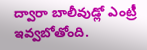ద్వారా బాలీవుడ్లో ఎంట్రీ ఇవ్వబోతోంది.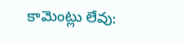కామెంట్లు లేవు: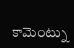కామెంట్ను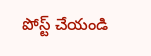పోస్ట్ చేయండి